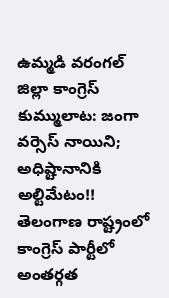ఉమ్మడి వరంగల్ జిల్లా కాంగ్రెస్ కుమ్ములాట: జంగా వర్సెస్ నాయిని; అధిష్టానానికి అల్టిమేటం!!
తెలంగాణ రాష్ట్రంలో కాంగ్రెస్ పార్టీలో అంతర్గత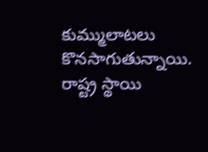కుమ్ములాటలు కొనసాగుతున్నాయి. రాష్ట్ర స్థాయి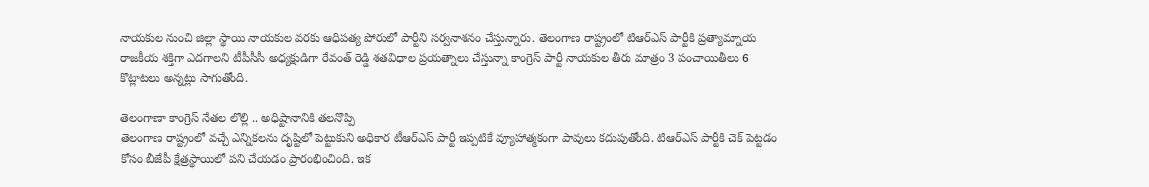నాయకుల నుంచి జిల్లా స్థాయి నాయకుల వరకు ఆధిపత్య పోరులో పార్టీని సర్వనాశనం చేస్తున్నారు. తెలంగాణ రాష్ట్రంలో టిఆర్ఎస్ పార్టీకి ప్రత్యామ్నాయ రాజకీయ శక్తిగా ఎదగాలని టీపీసీసీ అధ్యక్షుడిగా రేవంత్ రెడ్డి శతవిధాల ప్రయత్నాలు చేస్తున్నా కాంగ్రెస్ పార్టీ నాయకుల తీరు మాత్రం 3 పంచాయితీలు 6 కొట్లాటలు అన్నట్లు సాగుతోంది.

తెలంగాణా కాంగ్రెస్ నేతల లొల్లి .. అధిష్టానానికి తలనొప్పి
తెలంగాణ రాష్ట్రంలో వచ్చే ఎన్నికలను దృష్టిలో పెట్టుకుని అధికార టీఆర్ఎస్ పార్టీ ఇప్పటికే వ్యూహాత్మకంగా పావులు కదుపుతోంది. టిఆర్ఎస్ పార్టీకి చెక్ పెట్టడం కోసం బీజేపీ క్షేత్రస్థాయిలో పని చేయడం ప్రారంభించింది. ఇక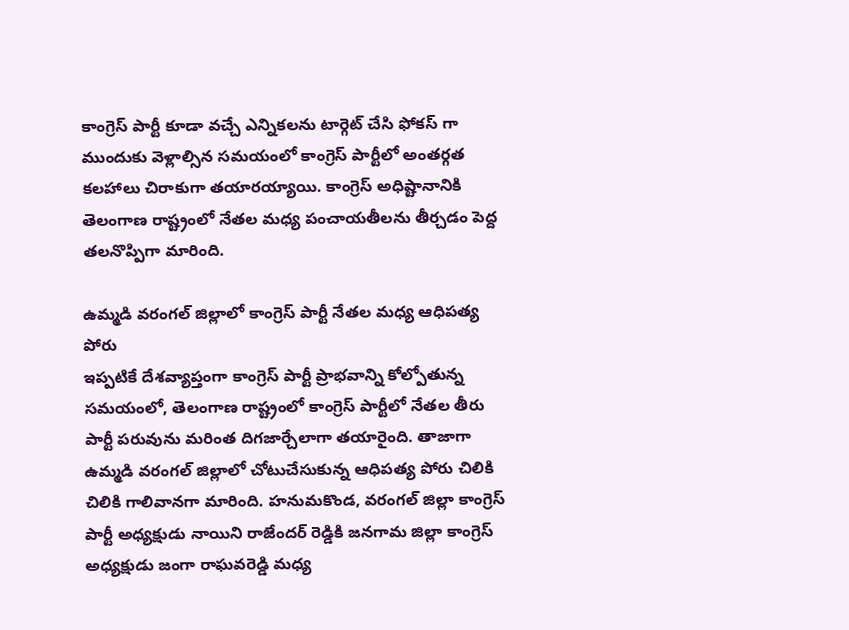కాంగ్రెస్ పార్టీ కూడా వచ్చే ఎన్నికలను టార్గెట్ చేసి ఫోకస్ గా ముందుకు వెళ్లాల్సిన సమయంలో కాంగ్రెస్ పార్టీలో అంతర్గత కలహాలు చిరాకుగా తయారయ్యాయి. కాంగ్రెస్ అధిష్టానానికి తెలంగాణ రాష్ట్రంలో నేతల మధ్య పంచాయతీలను తీర్చడం పెద్ద తలనొప్పిగా మారింది.

ఉమ్మడి వరంగల్ జిల్లాలో కాంగ్రెస్ పార్టీ నేతల మధ్య ఆధిపత్య పోరు
ఇప్పటికే దేశవ్యాప్తంగా కాంగ్రెస్ పార్టీ ప్రాభవాన్ని కోల్పోతున్న సమయంలో, తెలంగాణ రాష్ట్రంలో కాంగ్రెస్ పార్టీలో నేతల తీరు పార్టీ పరువును మరింత దిగజార్చేలాగా తయారైంది. తాజాగా ఉమ్మడి వరంగల్ జిల్లాలో చోటుచేసుకున్న ఆధిపత్య పోరు చిలికి చిలికి గాలివానగా మారింది. హనుమకొండ, వరంగల్ జిల్లా కాంగ్రెస్ పార్టీ అధ్యక్షుడు నాయిని రాజేందర్ రెడ్డికి జనగామ జిల్లా కాంగ్రెస్ అధ్యక్షుడు జంగా రాఘవరెడ్డి మధ్య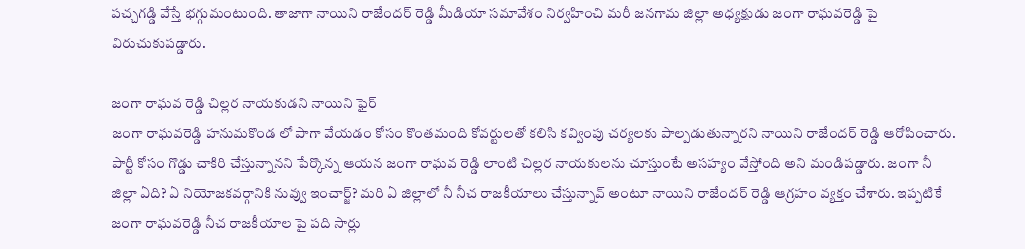పచ్చగడ్డి వేస్తే భగ్గుమంటుంది. తాజాగా నాయిని రాజేందర్ రెడ్డి మీడియా సమావేశం నిర్వహించి మరీ జనగామ జిల్లా అధ్యక్షుడు జంగా రాఘవరెడ్డి పై విరుచుకుపడ్డారు.

జంగా రాఘవ రెడ్డి చిల్లర నాయకుడని నాయిని ఫైర్
జంగా రాఘవరెడ్డి హనుమకొండ లో పాగా వేయడం కోసం కొంతమంది కోవర్టులతో కలిసి కవ్వింపు చర్యలకు పాల్పడుతున్నారని నాయిని రాజేందర్ రెడ్డి ఆరోపించారు. పార్టీ కోసం గొడ్డు చాకిరి చేస్తున్నానని పేర్కొన్న ఆయన జంగా రాఘవ రెడ్డి లాంటి చిల్లర నాయకులను చూస్తుంటే అసహ్యం వేస్తోంది అని మండిపడ్డారు. జంగా నీ జిల్లా ఏది? ఏ నియోజకవర్గానికి నువ్వు ఇంచార్జ్? మరి ఏ జిల్లాలో నీ నీచ రాజకీయాలు చేస్తున్నావ్ అంటూ నాయిని రాజేందర్ రెడ్డి ఆగ్రహం వ్యక్తం చేశారు. ఇప్పటికే జంగా రాఘవరెడ్డి నీచ రాజకీయాల పై పది సార్లు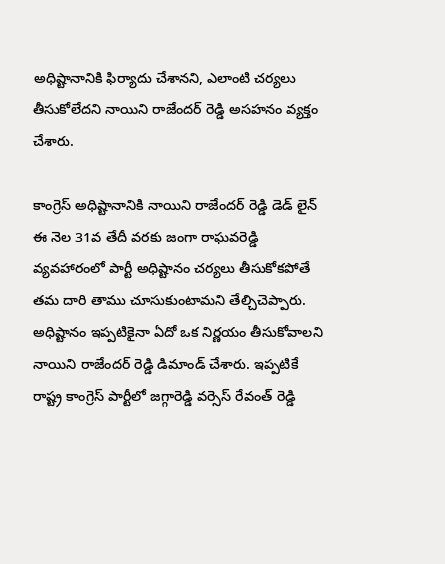అధిష్టానానికి ఫిర్యాదు చేశానని, ఎలాంటి చర్యలు తీసుకోలేదని నాయిని రాజేందర్ రెడ్డి అసహనం వ్యక్తం చేశారు.

కాంగ్రెస్ అధిష్టానానికి నాయిని రాజేందర్ రెడ్డి డెడ్ లైన్
ఈ నెల 31వ తేదీ వరకు జంగా రాఘవరెడ్డి వ్యవహారంలో పార్టీ అధిష్టానం చర్యలు తీసుకోకపోతే తమ దారి తాము చూసుకుంటామని తేల్చిచెప్పారు. అధిష్టానం ఇప్పటికైనా ఏదో ఒక నిర్ణయం తీసుకోవాలని నాయిని రాజేందర్ రెడ్డి డిమాండ్ చేశారు. ఇప్పటికే రాష్ట్ర కాంగ్రెస్ పార్టీలో జగ్గారెడ్డి వర్సెస్ రేవంత్ రెడ్డి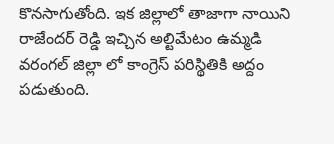కొనసాగుతోంది. ఇక జిల్లాలో తాజాగా నాయిని రాజేందర్ రెడ్డి ఇచ్చిన అల్టిమేటం ఉమ్మడి వరంగల్ జిల్లా లో కాంగ్రెస్ పరిస్థితికి అద్దం పడుతుంది.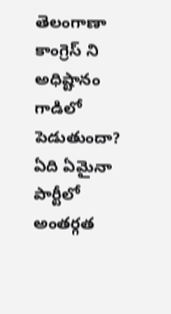తెలంగాణా కాంగ్రెస్ ని అధిష్టానం గాడిలో పెడుతుందా?
ఏది ఏమైనా పార్టీలో అంతర్గత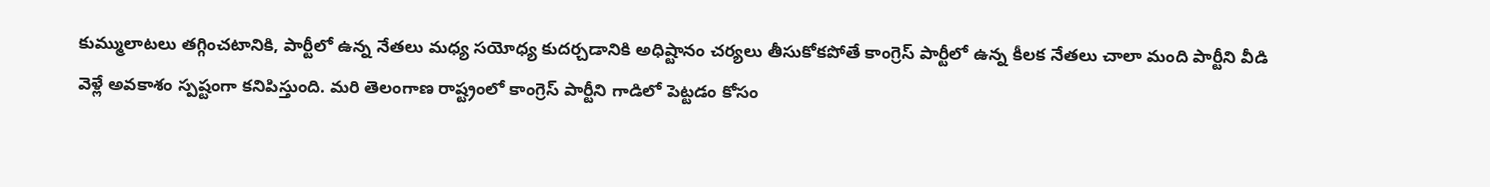కుమ్ములాటలు తగ్గించటానికి, పార్టీలో ఉన్న నేతలు మధ్య సయోధ్య కుదర్చడానికి అధిష్టానం చర్యలు తీసుకోకపోతే కాంగ్రెస్ పార్టీలో ఉన్న కీలక నేతలు చాలా మంది పార్టీని వీడి వెళ్లే అవకాశం స్పష్టంగా కనిపిస్తుంది. మరి తెలంగాణ రాష్ట్రంలో కాంగ్రెస్ పార్టీని గాడిలో పెట్టడం కోసం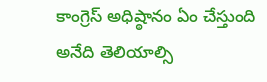కాంగ్రెస్ అధిష్ఠానం ఏం చేస్తుంది అనేది తెలియాల్సి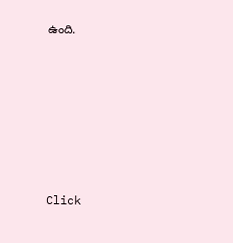ఉంది.












Click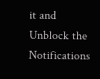it and Unblock the Notifications